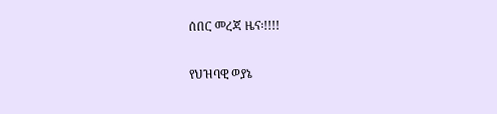ሰበር መረጃ ዜና፡!!!!

የህዝባዊ ወያኔ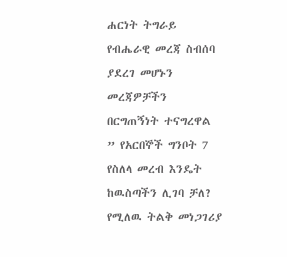ሐርነት ትግራይ የብሔራዊ መረጃ ስብሰባ ያደረገ መሆኑን መረጃዎቻችን በርግጠኝነት ተናግረዋል ” የአርበኞች ግንቦት 7 የስለላ መረብ እንዴት ከዉስጣችን ሊገባ ቻለ? የሚለዉ ትልቅ መነጋገሪያ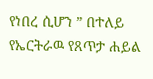የነበረ ሲሆን ” በተለይ የኤርትራዉ የጸጥታ ሐይል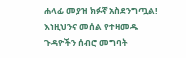ሐላፊ መያዝ ክፉኛ አስደንግጧል! እነዚህንና መሰል የተዛመዱ ጉዳዮችን ሰብሮ መግባት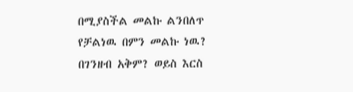በሚያስችል መልኩ ልንበለጥ የቻልነዉ በምን መልኩ ነዉ? በገንዘብ አቅም? ወይስ እርስ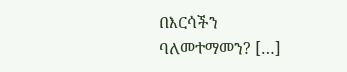በእርሳችን ባለመተማመን? […]